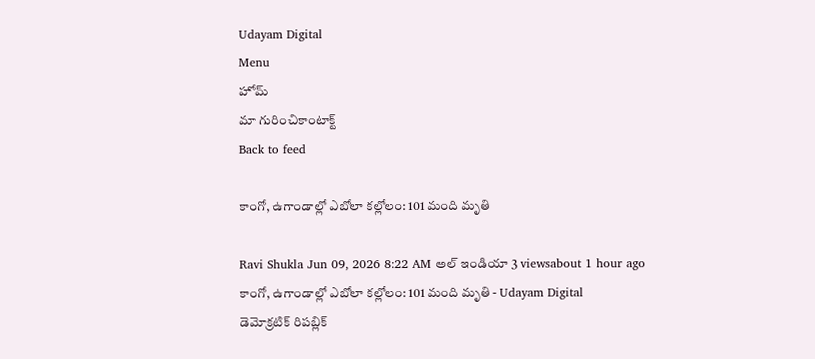Udayam Digital
Menu
హోమ్
మా గురించికాంటాక్ట్
Back to feed

కాంగో, ఉగాండాల్లో ఎబోలా కల్లోలం: 101 మంది మృతి

Ravi Shukla Jun 09, 2026 8:22 AM అల్ ఇండియా 3 viewsabout 1 hour ago
కాంగో, ఉగాండాల్లో ఎబోలా కల్లోలం: 101 మంది మృతి - Udayam Digital
డెమోక్రటిక్ రిపబ్లిక్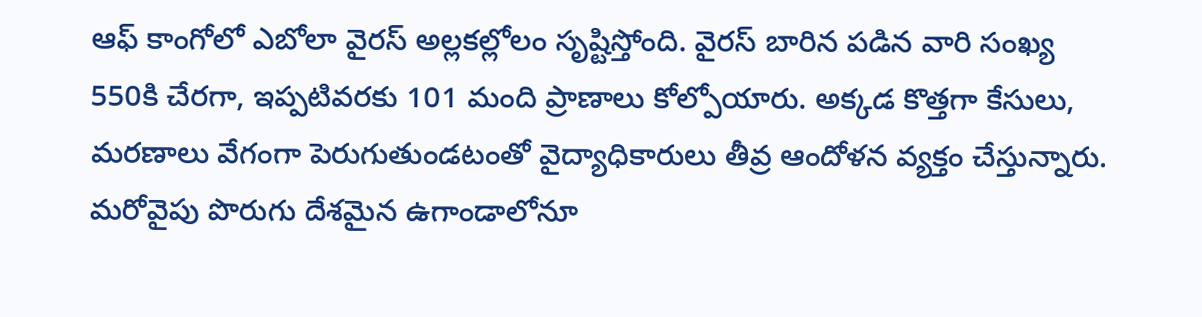ఆఫ్ కాంగోలో ఎబోలా వైరస్ అల్లకల్లోలం సృష్టిస్తోంది. వైరస్ బారిన పడిన వారి సంఖ్య 550కి చేరగా, ఇప్పటివరకు 101 మంది ప్రాణాలు కోల్పోయారు. అక్కడ కొత్తగా కేసులు, మరణాలు వేగంగా పెరుగుతుండటంతో వైద్యాధికారులు తీవ్ర ఆందోళన వ్యక్తం చేస్తున్నారు. మరోవైపు పొరుగు దేశమైన ఉగాండాలోనూ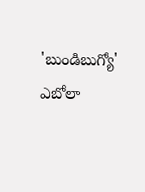'బుండిబుగ్యో' ఎబోలా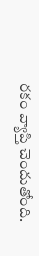రకం వ్యాప్తి చెందుతోంది.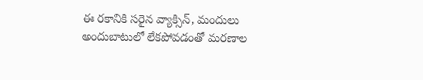ఈ రకానికి సరైన వ్యాక్సిన్, మందులు అందుబాటులో లేకపోవడంతో మరణాల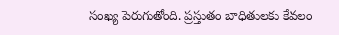సంఖ్య పెరుగుతోంది. ప్రస్తుతం బాధితులకు కేవలం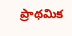ప్రాథమిక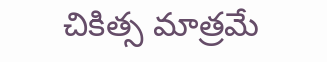చికిత్స మాత్రమే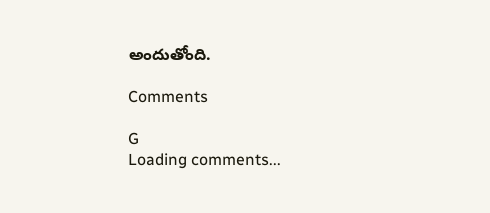అందుతోంది.

Comments

G
Loading comments...